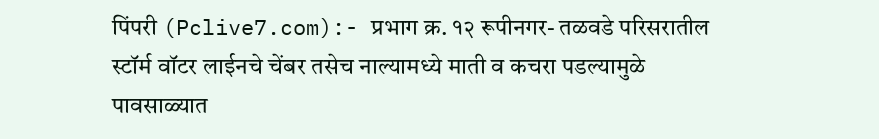पिंपरी (Pclive7.com):- प्रभाग क्र. १२ रूपीनगर- तळवडे परिसरातील स्टॉर्म वॉटर लाईनचे चेंबर तसेच नाल्यामध्ये माती व कचरा पडल्यामुळे पावसाळ्यात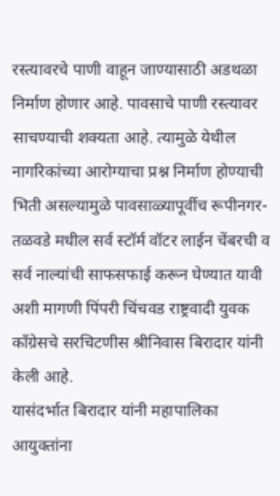रस्त्यावरचे पाणी वाहून जाण्यासाठी अडथळा निर्माण होणार आहे. पावसाचे पाणी रस्त्यावर साचण्याची शक्यता आहे. त्यामुळे येथील नागरिकांच्या आरोग्याचा प्रश्न निर्माण होण्याची भिती असल्यामुळे पावसाळ्यापूर्वीच रूपीनगर-तळवडे मधील सर्व स्टॉर्म वॉटर लाईन चेंबरची व सर्व नाल्यांची साफसफाई करून घेण्यात यावी अशी मागणी पिंपरी चिंचवड राष्ट्रवादी युवक काँग्रेसचे सरचिटणीस श्रीनिवास बिरादार यांनी केली आहे.
यासंदर्भात बिरादार यांनी महापालिका आयुक्तांना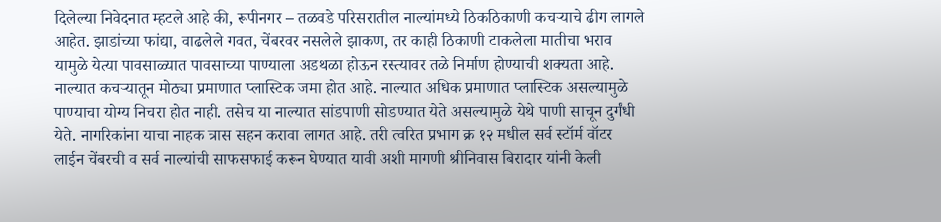दिलेल्या निवेदनात म्हटले आहे की, रूपीनगर – तळवडे परिसरातील नाल्यांमध्ये ठिकठिकाणी कचऱ्याचे ढीग लागले आहेत. झाडांच्या फांद्या, वाढलेले गवत, चेंबरवर नसलेले झाकण, तर काही ठिकाणी टाकलेला मातीचा भराव यामुळे येत्या पावसाळ्यात पावसाच्या पाण्याला अडथळा होऊन रस्त्यावर तळे निर्माण होण्याची शक्यता आहे.
नाल्यात कचऱ्यातून मोठ्या प्रमाणात प्लास्टिक जमा होत आहे. नाल्यात अधिक प्रमाणात प्लास्टिक असल्यामुळे पाण्याचा योग्य निचरा होत नाही. तसेच या नाल्यात सांडपाणी सोडण्यात येते असल्यामुळे येथे पाणी साचून दुर्गंधी येते. नागरिकांना याचा नाहक त्रास सहन करावा लागत आहे. तरी त्वरित प्रभाग क्र १२ मधील सर्व स्टॉर्म वॉटर लाईन चेंबरची व सर्व नाल्यांची साफसफाई करून घेण्यात यावी अशी मागणी श्रीनिवास बिरादार यांनी केली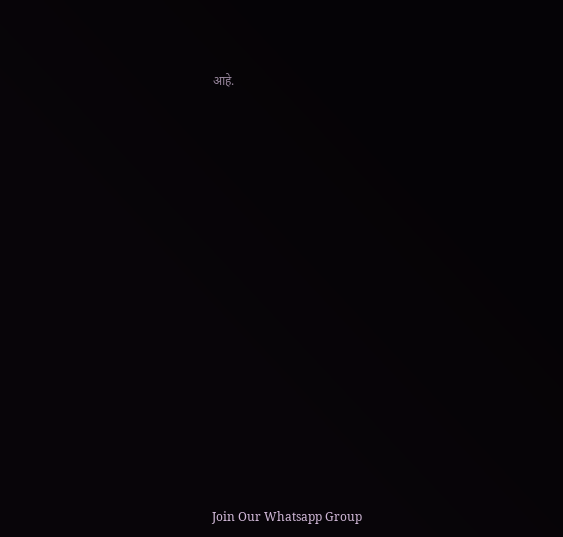आहे.























Join Our Whatsapp Group